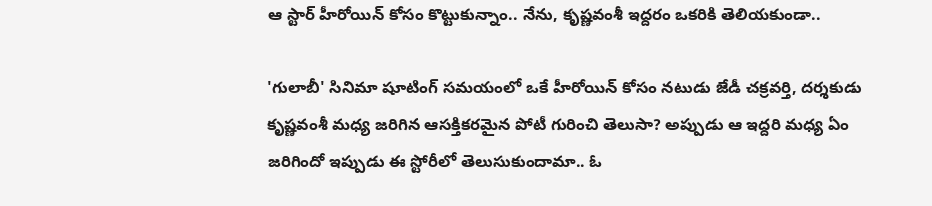ఆ స్టార్ హీరోయిన్ కోసం కొట్టుకున్నాం.. నేను, కృష్ణవంశీ ఇద్దరం ఒకరికి తెలియకుండా..

'గులాబీ' సినిమా షూటింగ్ సమయంలో ఒకే హీరోయిన్ కోసం నటుడు జేడీ చక్రవర్తి, దర్శకుడు కృష్ణవంశీ మధ్య జరిగిన ఆసక్తికరమైన పోటీ గురించి తెలుసా? అప్పుడు ఆ ఇద్దరి మధ్య ఏం జరిగిందో ఇప్పుడు ఈ స్టోరీలో తెలుసుకుందామా.. ఓ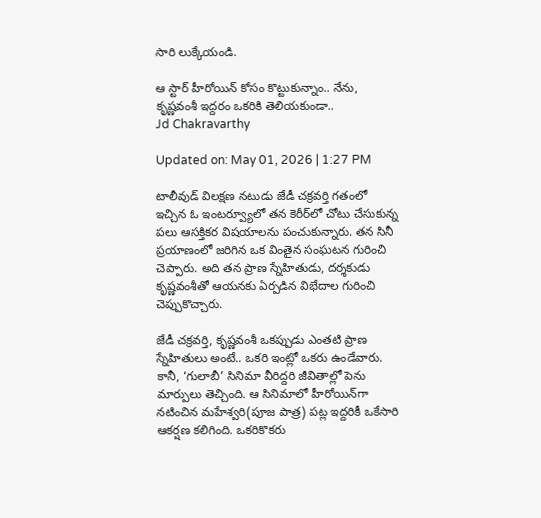సారి లుక్కేయండి.

ఆ స్టార్ హీరోయిన్ కోసం కొట్టుకున్నాం.. నేను, కృష్ణవంశీ ఇద్దరం ఒకరికి తెలియకుండా..
Jd Chakravarthy

Updated on: May 01, 2026 | 1:27 PM

టాలీవుడ్ విలక్షణ నటుడు జేడీ చక్రవర్తి గతంలో ఇచ్చిన ఓ ఇంటర్వ్యూలో తన కెరీర్‌లో చోటు చేసుకున్న పలు ఆసక్తికర విషయాలను పంచుకున్నారు. తన సినీ ప్రయాణంలో జరిగిన ఒక వింతైన సంఘటన గురించి చెప్పారు. అది తన ప్రాణ స్నేహితుడు, దర్శకుడు కృష్ణవంశీతో ఆయనకు ఏర్పడిన విభేదాల గురించి చెప్పుకొచ్చారు.

జేడీ చక్రవర్తి, కృష్ణవంశీ ఒకప్పుడు ఎంతటి ప్రాణ స్నేహితులు అంటే.. ఒకరి ఇంట్లో ఒకరు ఉండేవారు. కానీ, ‘గులాబీ’ సినిమా వీరిద్దరి జీవితాల్లో పెను మార్పులు తెచ్చింది. ఆ సినిమాలో హీరోయిన్‌గా నటించిన మహేశ్వరి(పూజ పాత్ర) పట్ల ఇద్దరికీ ఒకేసారి ఆకర్షణ కలిగింది. ఒకరికొకరు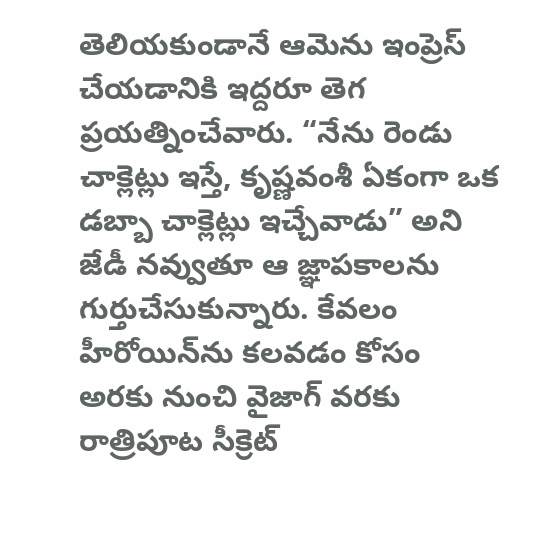తెలియకుండానే ఆమెను ఇంప్రెస్ చేయడానికి ఇద్దరూ తెగ ప్రయత్నించేవారు. “నేను రెండు చాక్లెట్లు ఇస్తే, కృష్ణవంశీ ఏకంగా ఒక డబ్బా చాక్లెట్లు ఇచ్చేవాడు” అని జేడీ నవ్వుతూ ఆ జ్ఞాపకాలను గుర్తుచేసుకున్నారు. కేవలం హీరోయిన్‌ను కలవడం కోసం అరకు నుంచి వైజాగ్ వరకు రాత్రిపూట సీక్రెట్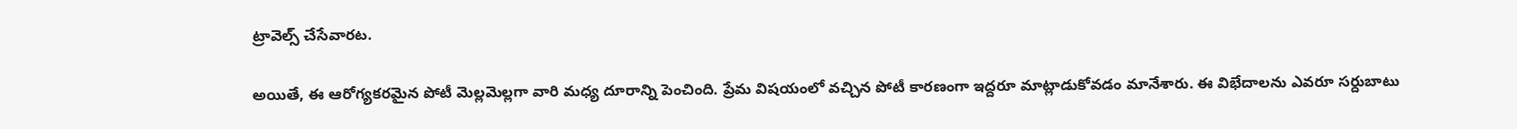ట్రావెల్స్ చేసేవారట.

అయితే, ఈ ఆరోగ్యకరమైన పోటీ మెల్లమెల్లగా వారి మధ్య దూరాన్ని పెంచింది. ప్రేమ విషయంలో వచ్చిన పోటీ కారణంగా ఇద్దరూ మాట్లాడుకోవడం మానేశారు. ఈ విభేదాలను ఎవరూ సర్దుబాటు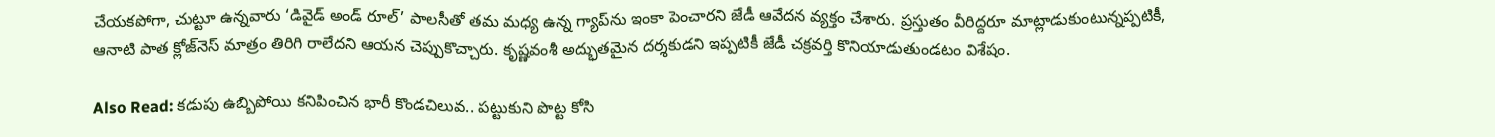చేయకపోగా, చుట్టూ ఉన్నవారు ‘డివైడ్ అండ్ రూల్’ పాలసీతో తమ మధ్య ఉన్న గ్యాప్‌ను ఇంకా పెంచారని జేడీ ఆవేదన వ్యక్తం చేశారు. ప్రస్తుతం వీరిద్దరూ మాట్లాడుకుంటున్నప్పటికీ, ఆనాటి పాత క్లోజ్‌నెస్ మాత్రం తిరిగి రాలేదని ఆయన చెప్పుకొచ్చారు. కృష్ణవంశీ అద్భుతమైన దర్శకుడని ఇప్పటికీ జేడీ చక్రవర్తి కొనియాడుతుండటం విశేషం.

Also Read: కడుపు ఉబ్బిపోయి కనిపించిన భారీ కొండచిలువ.. పట్టుకుని పొట్ట కోసి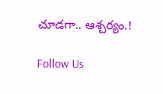చూడగా.. ఆశ్చర్యం.!

Follow Us